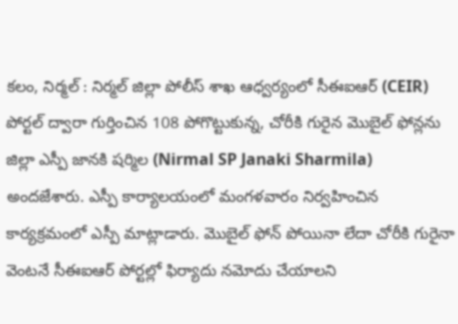కలం, నిర్మల్ : నిర్మల్ జిల్లా పోలీస్ శాఖ ఆధ్వర్యంలో సీఈఐఆర్ (CEIR) పోర్టల్ ద్వారా గుర్తించిన 108 పోగొట్టుకున్న, చోరీకి గురైన మొబైల్ ఫోన్లను జిల్లా ఎస్పీ జానకి షర్మిల (Nirmal SP Janaki Sharmila) అందజేశారు. ఎస్పీ కార్యాలయంలో మంగళవారం నిర్వహించిన కార్యక్రమంలో ఎస్పీ మాట్లాడారు. మొబైల్ ఫోన్ పోయినా లేదా చోరీకి గురైనా వెంటనే సీఈఐఆర్ పోర్టల్లో ఫిర్యాదు నమోదు చేయాలని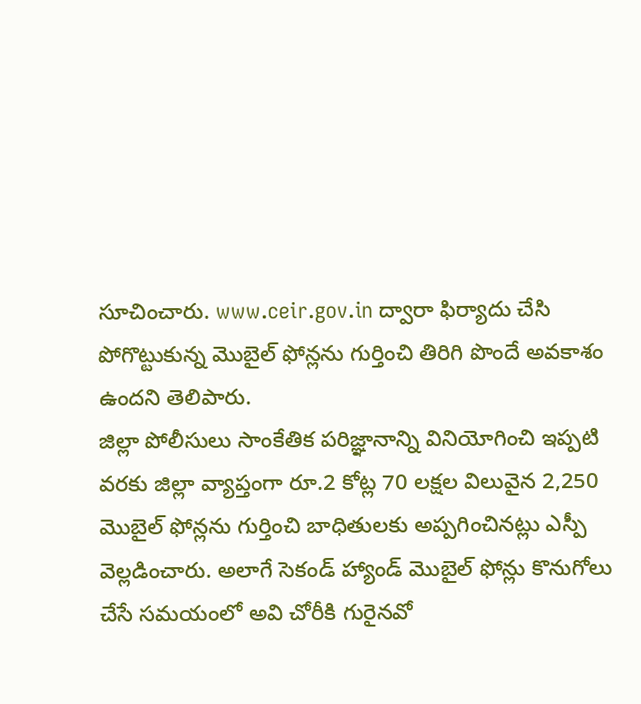సూచించారు. www.ceir.gov.in ద్వారా ఫిర్యాదు చేసి పోగొట్టుకున్న మొబైల్ ఫోన్లను గుర్తించి తిరిగి పొందే అవకాశం ఉందని తెలిపారు.
జిల్లా పోలీసులు సాంకేతిక పరిజ్ఞానాన్ని వినియోగించి ఇప్పటి వరకు జిల్లా వ్యాప్తంగా రూ.2 కోట్ల 70 లక్షల విలువైన 2,250 మొబైల్ ఫోన్లను గుర్తించి బాధితులకు అప్పగించినట్లు ఎస్పీ వెల్లడించారు. అలాగే సెకండ్ హ్యాండ్ మొబైల్ ఫోన్లు కొనుగోలు చేసే సమయంలో అవి చోరీకి గురైనవో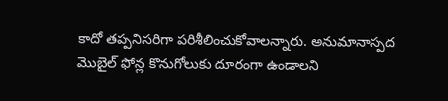కాదో తప్పనిసరిగా పరిశీలించుకోవాలన్నారు. అనుమానాస్పద మొబైల్ ఫోన్ల కొనుగోలుకు దూరంగా ఉండాలని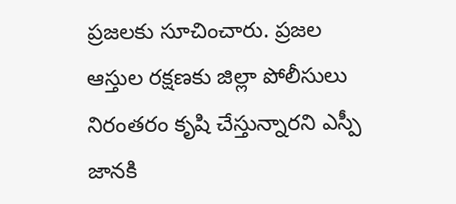ప్రజలకు సూచించారు. ప్రజల ఆస్తుల రక్షణకు జిల్లా పోలీసులు నిరంతరం కృషి చేస్తున్నారని ఎస్పీ జానకి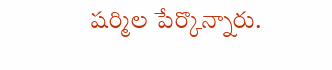షర్మిల పేర్కొన్నారు.